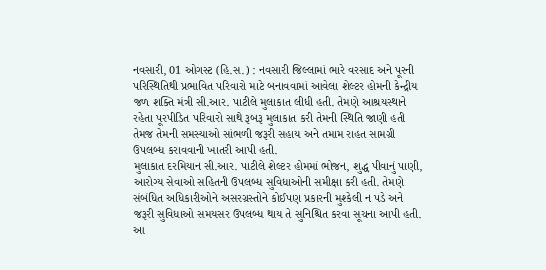નવસારી, 01 ઓગસ્ટ (હિ.સ.) : નવસારી જિલ્લામાં ભારે વરસાદ અને પૂરની પરિસ્થિતિથી પ્રભાવિત પરિવારો માટે બનાવવામાં આવેલા શેલ્ટર હોમની કેન્દ્રીય જળ શક્તિ મંત્રી સી.આર. પાટીલે મુલાકાત લીધી હતી. તેમણે આશ્રયસ્થાને રહેતા પૂરપીડિત પરિવારો સાથે રૂબરૂ મુલાકાત કરી તેમની સ્થિતિ જાણી હતી તેમજ તેમની સમસ્યાઓ સાંભળી જરૂરી સહાય અને તમામ રાહત સામગ્રી ઉપલબ્ધ કરાવવાની ખાતરી આપી હતી.
મુલાકાત દરમિયાન સી.આર. પાટીલે શેલ્ટર હોમમાં ભોજન, શુદ્ધ પીવાનું પાણી, આરોગ્ય સેવાઓ સહિતની ઉપલબ્ધ સુવિધાઓની સમીક્ષા કરી હતી. તેમણે સંબંધિત અધિકારીઓને અસરગ્રસ્તોને કોઈપણ પ્રકારની મુશ્કેલી ન પડે અને જરૂરી સુવિધાઓ સમયસર ઉપલબ્ધ થાય તે સુનિશ્ચિત કરવા સૂચના આપી હતી.
આ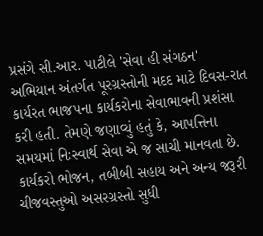પ્રસંગે સી.આર. પાટીલે 'સેવા હી સંગઠન' અભિયાન અંતર્ગત પૂરગ્રસ્તોની મદદ માટે દિવસ-રાત કાર્યરત ભાજપના કાર્યકરોના સેવાભાવની પ્રશંસા કરી હતી. તેમણે જણાવ્યું હતું કે, આપત્તિના સમયમાં નિઃસ્વાર્થ સેવા એ જ સાચી માનવતા છે. કાર્યકરો ભોજન, તબીબી સહાય અને અન્ય જરૂરી ચીજવસ્તુઓ અસરગ્રસ્તો સુધી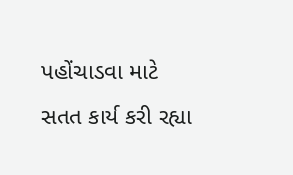પહોંચાડવા માટે સતત કાર્ય કરી રહ્યા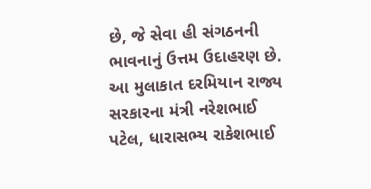છે, જે સેવા હી સંગઠનની ભાવનાનું ઉત્તમ ઉદાહરણ છે.
આ મુલાકાત દરમિયાન રાજ્ય સરકારના મંત્રી નરેશભાઈ પટેલ, ધારાસભ્ય રાકેશભાઈ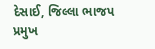દેસાઈ, જિલ્લા ભાજપ પ્રમુખ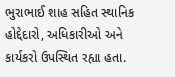ભુરાભાઈ શાહ સહિત સ્થાનિક હોદ્દેદારો, અધિકારીઓ અને કાર્યકરો ઉપસ્થિત રહ્યા હતા.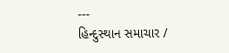---
હિન્દુસ્થાન સમાચાર /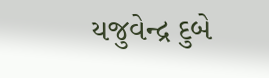યજુવેન્દ્ર દુબે